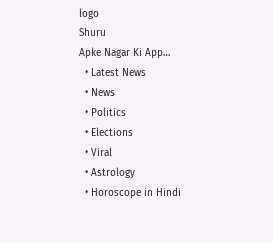logo
Shuru
Apke Nagar Ki App…
  • Latest News
  • News
  • Politics
  • Elections
  • Viral
  • Astrology
  • Horoscope in Hindi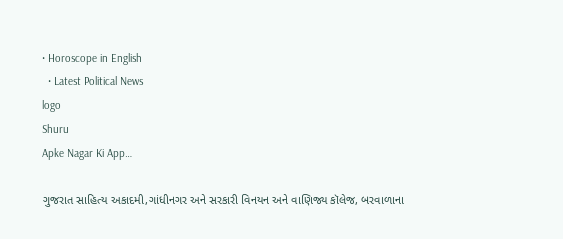• Horoscope in English
  • Latest Political News
logo
Shuru
Apke Nagar Ki App…

ગુજરાત સાહિત્ય અકાદમી,ગાંધીનગર અને સરકારી વિનયન અને વાણિજ્ય કૉલેજ, બરવાળાના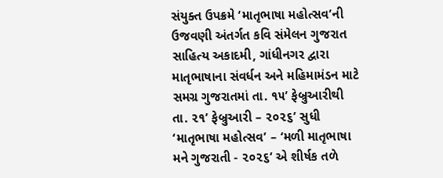સંયુક્ત ઉપક્રમે ‘માતૃભાષા મહોત્સવ’ની ઉજવણી અંતર્ગત કવિ સંમેલન ગુજરાત સાહિત્ય અકાદમી, ગાંધીનગર દ્વારા માતૃભાષાના સંવર્ધન અને મહિમામંડન માટે સમગ્ર ગુજરાતમાં તા. ૧૫’ ફેબ્રુઆરીથી તા. ૨૧’ ફેબ્રુઆરી – ૨૦૨૬’ સુધી ‘માતૃભાષા મહોત્સવ’ – ‘મળી માતૃભાષા મને ગુજરાતી - ૨૦૨૬’ એ શીર્ષક તળે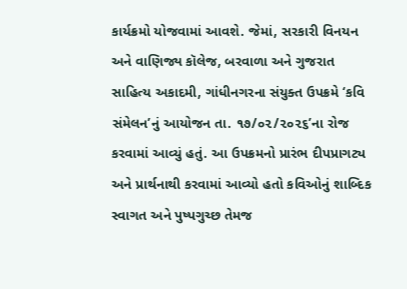કાર્યક્રમો યોજવામાં આવશે. જેમાં, સરકારી વિનયન અને વાણિજ્ય કૉલેજ, બરવાળા અને ગુજરાત સાહિત્ય અકાદમી, ગાંધીનગરના સંયુક્ત ઉપક્રમે ‘કવિ સંમેલન’નું આયોજન તા. ૧૭/૦૨/૨૦૨૬’ના રોજ કરવામાં આવ્યું હતું. આ ઉપક્રમનો પ્રારંભ દીપપ્રાગટ્ય અને પ્રાર્થનાથી કરવામાં આવ્યો હતો કવિઓનું શાબ્દિક સ્વાગત અને પુષ્પગુચ્છ તેમજ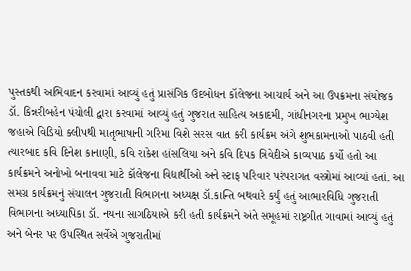પુસ્તકથી અભિવાદન કરવામાં આવ્યું હતું પ્રાસંગિક ઉદબોધન કૉલેજના આચાર્ય અને આ ઉપક્રમના સંયોજક ડૉ. કિન્નરીબહેન પંચોલી દ્વારા કરવામાં આવ્યું હતું ગુજરાત સાહિત્ય અકાદમી, ગાંધીનગરના પ્રમુખ ભાગ્યેશ જહાએ વિડિયો ક્લીપથી માતૃભાષાની ગરિમા વિશે સરસ વાત કરી કાર્યક્રમ અંગે શુભકામનાઓ પાઠવી હતી ત્યારબાદ કવિ દિનેશ કાનાણી, કવિ રાકેશ હાંસલિયા અને કવિ દિપક ત્રિવેદીએ કાવ્યપાઠ કર્યો હતો આ કાર્યક્રમને અનોખો બનાવવા માટે કૉલેજના વિદ્યાર્થીઓ અને સ્ટાફ પરિવાર પરંપરાગત વસ્ત્રોમાં આવ્યાં હતાં. આ સમગ્ર કાર્યક્રમનું સંચાલન ગુજરાતી વિભાગના અધ્યક્ષ ડૉ.કાન્તિ બથવારે કર્યું હતું આભારવિધિ ગુજરાતી વિભાગના અધ્યાપિકા ડૉ. નયના સાગઠિયાએ કરી હતી કાર્યક્રમને અંતે સમૂહમાં રાષ્ટ્રગીત ગાવામાં આવ્યું હતું અને બેનર પર ઉપસ્થિત સર્વેએ ગુજરાતીમાં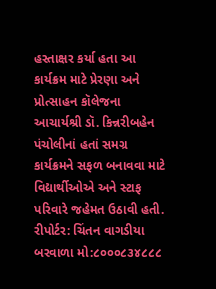હસ્તાક્ષર કર્યા હતા આ કાર્યક્રમ માટે પ્રેરણા અને પ્રોત્સાહન કૉલેજના આચાર્યશ્રી ડૉ. કિન્નરીબહેન પંચોલીનાં હતાં સમગ્ર કાર્યક્રમને સફળ બનાવવા માટે વિદ્યાર્થીઓએ અને સ્ટાફ પરિવારે જહેમત ઉઠાવી હતી. રીપોર્ટર: ચિંતન વાગડીયા બરવાળા મો:૮૦૦૦૮૩૪૮૮૮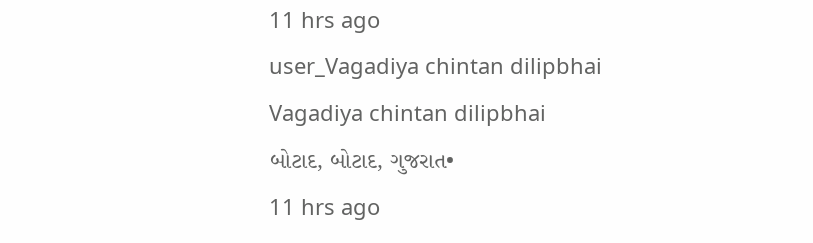11 hrs ago
user_Vagadiya chintan dilipbhai
Vagadiya chintan dilipbhai
બોટાદ, બોટાદ, ગુજરાત•
11 hrs ago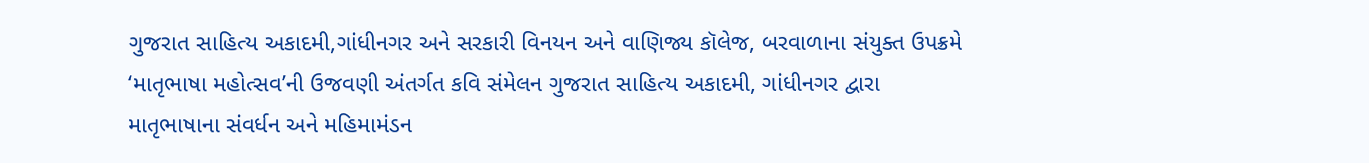ગુજરાત સાહિત્ય અકાદમી,ગાંધીનગર અને સરકારી વિનયન અને વાણિજ્ય કૉલેજ, બરવાળાના સંયુક્ત ઉપક્રમે ‘માતૃભાષા મહોત્સવ’ની ઉજવણી અંતર્ગત કવિ સંમેલન ગુજરાત સાહિત્ય અકાદમી, ગાંધીનગર દ્વારા માતૃભાષાના સંવર્ધન અને મહિમામંડન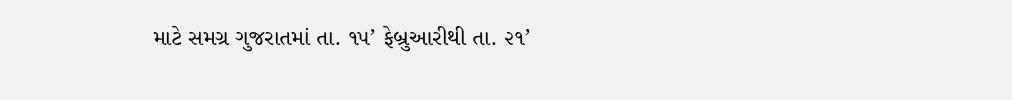માટે સમગ્ર ગુજરાતમાં તા. ૧૫’ ફેબ્રુઆરીથી તા. ૨૧’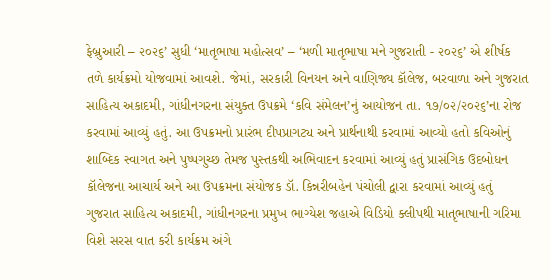ફેબ્રુઆરી – ૨૦૨૬’ સુધી ‘માતૃભાષા મહોત્સવ’ – ‘મળી માતૃભાષા મને ગુજરાતી - ૨૦૨૬’ એ શીર્ષક તળે કાર્યક્રમો યોજવામાં આવશે. જેમાં, સરકારી વિનયન અને વાણિજ્ય કૉલેજ, બરવાળા અને ગુજરાત સાહિત્ય અકાદમી, ગાંધીનગરના સંયુક્ત ઉપક્રમે ‘કવિ સંમેલન’નું આયોજન તા. ૧૭/૦૨/૨૦૨૬’ના રોજ કરવામાં આવ્યું હતું. આ ઉપક્રમનો પ્રારંભ દીપપ્રાગટ્ય અને પ્રાર્થનાથી કરવામાં આવ્યો હતો કવિઓનું શાબ્દિક સ્વાગત અને પુષ્પગુચ્છ તેમજ પુસ્તકથી અભિવાદન કરવામાં આવ્યું હતું પ્રાસંગિક ઉદબોધન કૉલેજના આચાર્ય અને આ ઉપક્રમના સંયોજક ડૉ. કિન્નરીબહેન પંચોલી દ્વારા કરવામાં આવ્યું હતું ગુજરાત સાહિત્ય અકાદમી, ગાંધીનગરના પ્રમુખ ભાગ્યેશ જહાએ વિડિયો ક્લીપથી માતૃભાષાની ગરિમા વિશે સરસ વાત કરી કાર્યક્રમ અંગે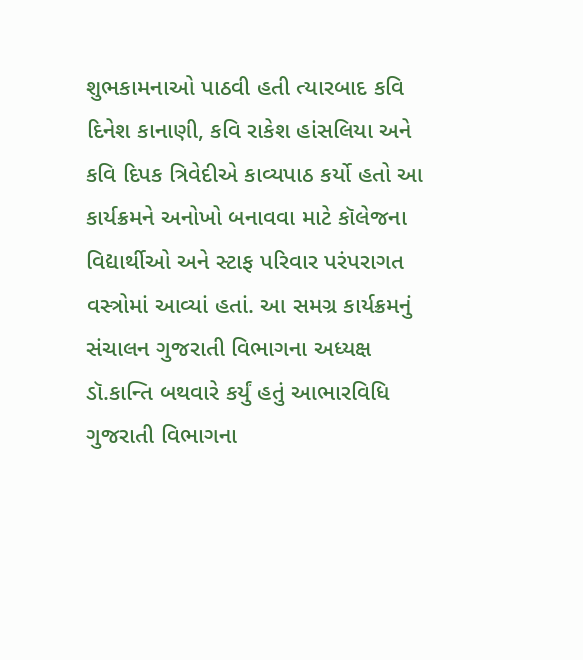શુભકામનાઓ પાઠવી હતી ત્યારબાદ કવિ દિનેશ કાનાણી, કવિ રાકેશ હાંસલિયા અને કવિ દિપક ત્રિવેદીએ કાવ્યપાઠ કર્યો હતો આ કાર્યક્રમને અનોખો બનાવવા માટે કૉલેજના વિદ્યાર્થીઓ અને સ્ટાફ પરિવાર પરંપરાગત વસ્ત્રોમાં આવ્યાં હતાં. આ સમગ્ર કાર્યક્રમનું સંચાલન ગુજરાતી વિભાગના અધ્યક્ષ ડૉ.કાન્તિ બથવારે કર્યું હતું આભારવિધિ ગુજરાતી વિભાગના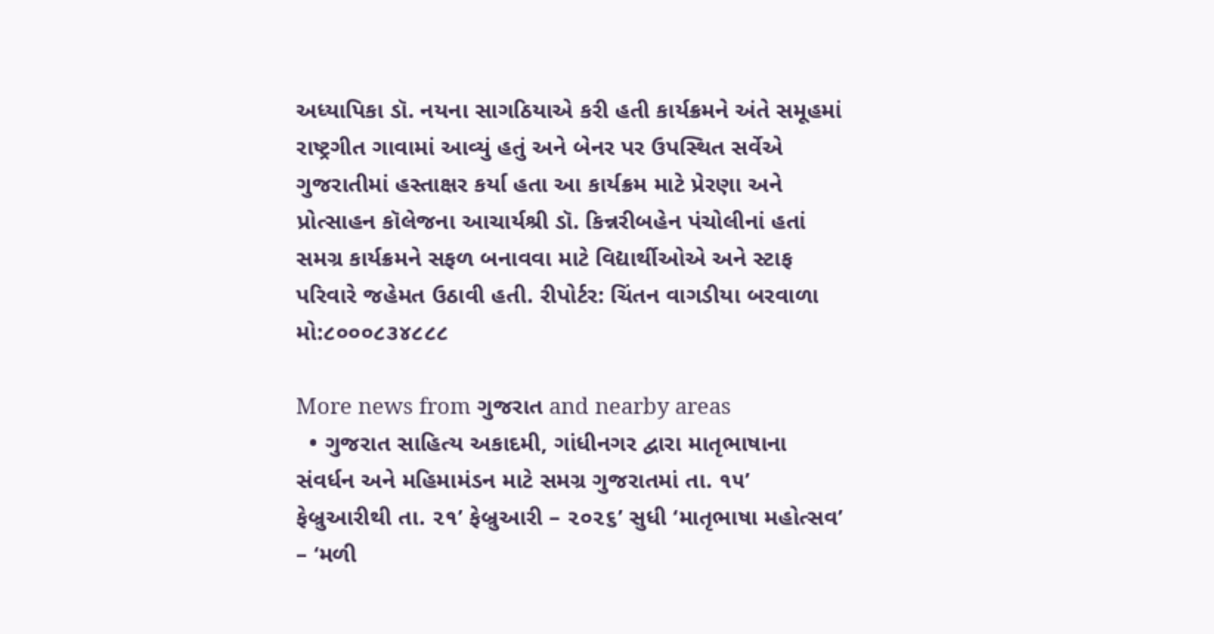અધ્યાપિકા ડૉ. નયના સાગઠિયાએ કરી હતી કાર્યક્રમને અંતે સમૂહમાં રાષ્ટ્રગીત ગાવામાં આવ્યું હતું અને બેનર પર ઉપસ્થિત સર્વેએ ગુજરાતીમાં હસ્તાક્ષર કર્યા હતા આ કાર્યક્રમ માટે પ્રેરણા અને પ્રોત્સાહન કૉલેજના આચાર્યશ્રી ડૉ. કિન્નરીબહેન પંચોલીનાં હતાં સમગ્ર કાર્યક્રમને સફળ બનાવવા માટે વિદ્યાર્થીઓએ અને સ્ટાફ પરિવારે જહેમત ઉઠાવી હતી. રીપોર્ટર: ચિંતન વાગડીયા બરવાળા મો:૮૦૦૦૮૩૪૮૮૮

More news from ગુજરાત and nearby areas
  • ગુજરાત સાહિત્ય અકાદમી, ગાંધીનગર દ્વારા માતૃભાષાના સંવર્ધન અને મહિમામંડન માટે સમગ્ર ગુજરાતમાં તા. ૧૫’ ફેબ્રુઆરીથી તા. ૨૧’ ફેબ્રુઆરી – ૨૦૨૬’ સુધી ‘માતૃભાષા મહોત્સવ’ – ‘મળી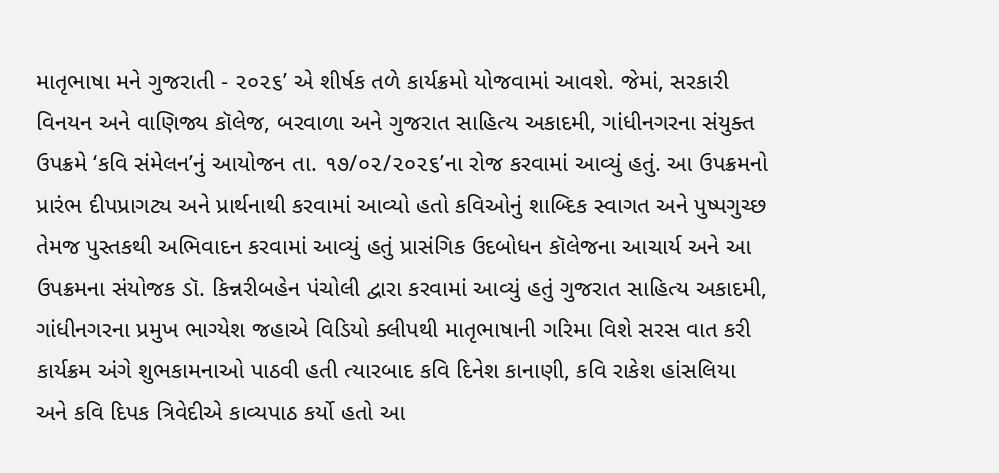માતૃભાષા મને ગુજરાતી - ૨૦૨૬’ એ શીર્ષક તળે કાર્યક્રમો યોજવામાં આવશે. જેમાં, સરકારી વિનયન અને વાણિજ્ય કૉલેજ, બરવાળા અને ગુજરાત સાહિત્ય અકાદમી, ગાંધીનગરના સંયુક્ત ઉપક્રમે ‘કવિ સંમેલન’નું આયોજન તા. ૧૭/૦૨/૨૦૨૬’ના રોજ કરવામાં આવ્યું હતું. આ ઉપક્રમનો પ્રારંભ દીપપ્રાગટ્ય અને પ્રાર્થનાથી કરવામાં આવ્યો હતો કવિઓનું શાબ્દિક સ્વાગત અને પુષ્પગુચ્છ તેમજ પુસ્તકથી અભિવાદન કરવામાં આવ્યું હતું પ્રાસંગિક ઉદબોધન કૉલેજના આચાર્ય અને આ ઉપક્રમના સંયોજક ડૉ. કિન્નરીબહેન પંચોલી દ્વારા કરવામાં આવ્યું હતું ગુજરાત સાહિત્ય અકાદમી, ગાંધીનગરના પ્રમુખ ભાગ્યેશ જહાએ વિડિયો ક્લીપથી માતૃભાષાની ગરિમા વિશે સરસ વાત કરી કાર્યક્રમ અંગે શુભકામનાઓ પાઠવી હતી ત્યારબાદ કવિ દિનેશ કાનાણી, કવિ રાકેશ હાંસલિયા અને કવિ દિપક ત્રિવેદીએ કાવ્યપાઠ કર્યો હતો આ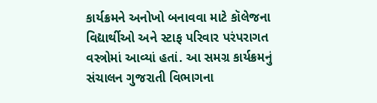કાર્યક્રમને અનોખો બનાવવા માટે કૉલેજના વિદ્યાર્થીઓ અને સ્ટાફ પરિવાર પરંપરાગત વસ્ત્રોમાં આવ્યાં હતાં. આ સમગ્ર કાર્યક્રમનું સંચાલન ગુજરાતી વિભાગના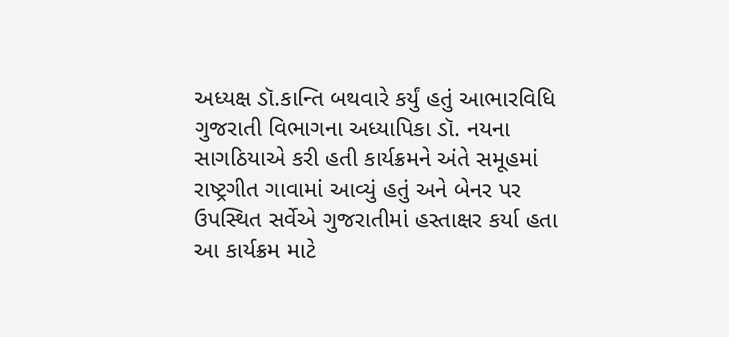અધ્યક્ષ ડૉ.કાન્તિ બથવારે કર્યું હતું આભારવિધિ ગુજરાતી વિભાગના અધ્યાપિકા ડૉ. નયના સાગઠિયાએ કરી હતી કાર્યક્રમને અંતે સમૂહમાં રાષ્ટ્રગીત ગાવામાં આવ્યું હતું અને બેનર પર ઉપસ્થિત સર્વેએ ગુજરાતીમાં હસ્તાક્ષર કર્યા હતા આ કાર્યક્રમ માટે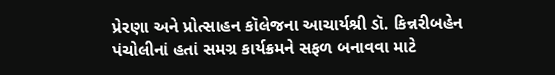પ્રેરણા અને પ્રોત્સાહન કૉલેજના આચાર્યશ્રી ડૉ. કિન્નરીબહેન પંચોલીનાં હતાં સમગ્ર કાર્યક્રમને સફળ બનાવવા માટે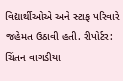વિદ્યાર્થીઓએ અને સ્ટાફ પરિવારે જહેમત ઉઠાવી હતી. રીપોર્ટર: ચિંતન વાગડીયા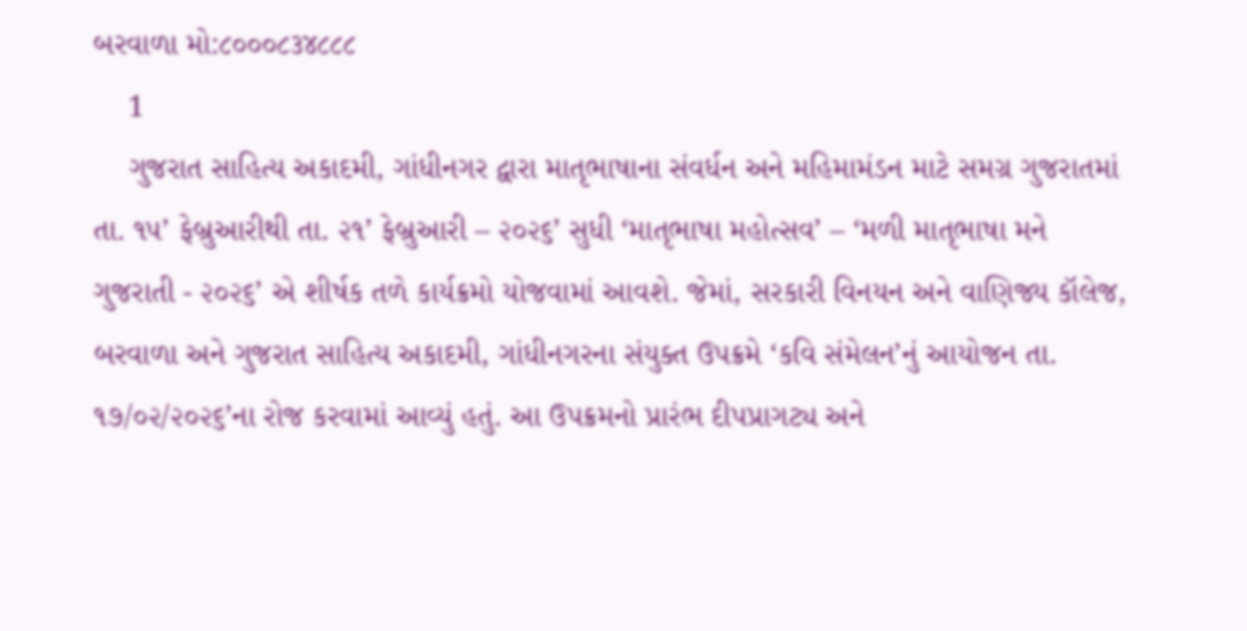બરવાળા મો:૮૦૦૦૮૩૪૮૮૮
    1
    ગુજરાત સાહિત્ય અકાદમી, ગાંધીનગર દ્વારા માતૃભાષાના સંવર્ધન અને મહિમામંડન માટે સમગ્ર ગુજરાતમાં તા. ૧૫’ ફેબ્રુઆરીથી તા. ૨૧’ ફેબ્રુઆરી – ૨૦૨૬’ સુધી ‘માતૃભાષા મહોત્સવ’ – ‘મળી માતૃભાષા મને ગુજરાતી - ૨૦૨૬’ એ શીર્ષક તળે કાર્યક્રમો યોજવામાં આવશે. જેમાં, સરકારી વિનયન અને વાણિજ્ય કૉલેજ, બરવાળા અને ગુજરાત સાહિત્ય અકાદમી, ગાંધીનગરના સંયુક્ત ઉપક્રમે ‘કવિ સંમેલન’નું આયોજન તા. ૧૭/૦૨/૨૦૨૬’ના રોજ કરવામાં આવ્યું હતું. આ ઉપક્રમનો પ્રારંભ દીપપ્રાગટ્ય અને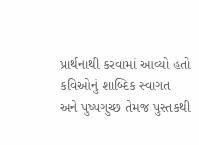પ્રાર્થનાથી કરવામાં આવ્યો હતો કવિઓનું શાબ્દિક સ્વાગત અને પુષ્પગુચ્છ તેમજ પુસ્તકથી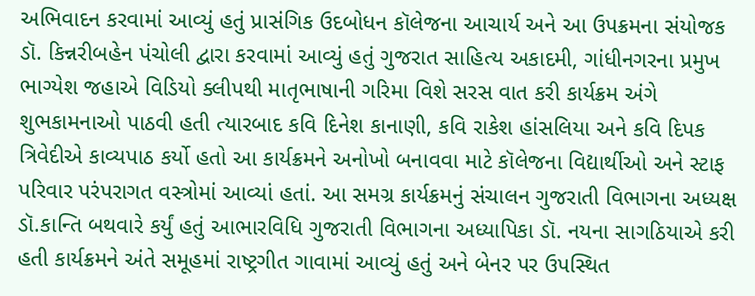અભિવાદન કરવામાં આવ્યું હતું પ્રાસંગિક ઉદબોધન કૉલેજના આચાર્ય અને આ ઉપક્રમના સંયોજક ડૉ. કિન્નરીબહેન પંચોલી દ્વારા કરવામાં આવ્યું હતું ગુજરાત સાહિત્ય અકાદમી, ગાંધીનગરના પ્રમુખ ભાગ્યેશ જહાએ વિડિયો ક્લીપથી માતૃભાષાની ગરિમા વિશે સરસ વાત કરી કાર્યક્રમ અંગે શુભકામનાઓ પાઠવી હતી ત્યારબાદ કવિ દિનેશ કાનાણી, કવિ રાકેશ હાંસલિયા અને કવિ દિપક ત્રિવેદીએ કાવ્યપાઠ કર્યો હતો આ કાર્યક્રમને અનોખો બનાવવા માટે કૉલેજના વિદ્યાર્થીઓ અને સ્ટાફ પરિવાર પરંપરાગત વસ્ત્રોમાં આવ્યાં હતાં. આ સમગ્ર કાર્યક્રમનું સંચાલન ગુજરાતી વિભાગના અધ્યક્ષ ડૉ.કાન્તિ બથવારે કર્યું હતું આભારવિધિ ગુજરાતી વિભાગના અધ્યાપિકા ડૉ. નયના સાગઠિયાએ કરી હતી કાર્યક્રમને અંતે સમૂહમાં રાષ્ટ્રગીત ગાવામાં આવ્યું હતું અને બેનર પર ઉપસ્થિત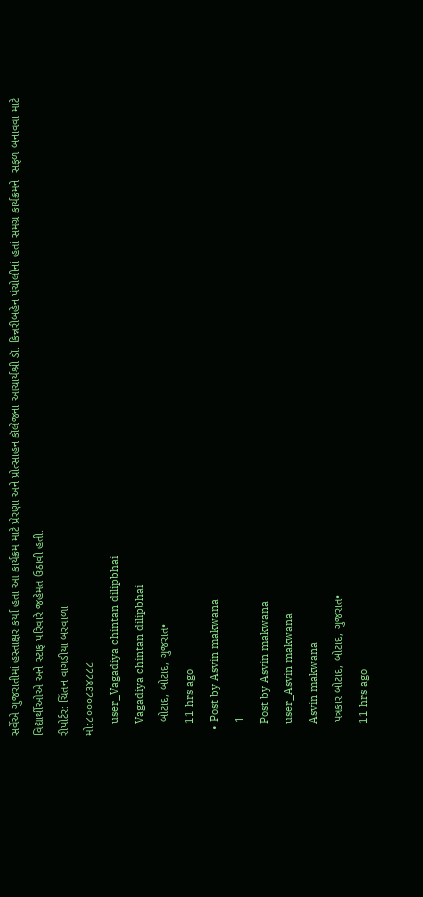સર્વેએ ગુજરાતીમાં હસ્તાક્ષર કર્યા હતા આ કાર્યક્રમ માટે પ્રેરણા અને પ્રોત્સાહન કૉલેજના આચાર્યશ્રી ડૉ. કિન્નરીબહેન પંચોલીનાં હતાં સમગ્ર કાર્યક્રમને  સફળ બનાવવા માટે વિદ્યાર્થીઓએ અને સ્ટાફ પરિવારે જહેમત ઉઠાવી હતી.
રીપોર્ટર: ચિંતન વાગડીયા બરવાળા
મો:૮૦૦૦૮૩૪૮૮૮
    user_Vagadiya chintan dilipbhai
    Vagadiya chintan dilipbhai
    બોટાદ, બોટાદ, ગુજરાત•
    11 hrs ago
  • Post by Asvin makwana
    1
    Post by Asvin makwana
    user_Asvin makwana
    Asvin makwana
    પત્રકાર બોટાદ, બોટાદ, ગુજરાત•
    11 hrs ago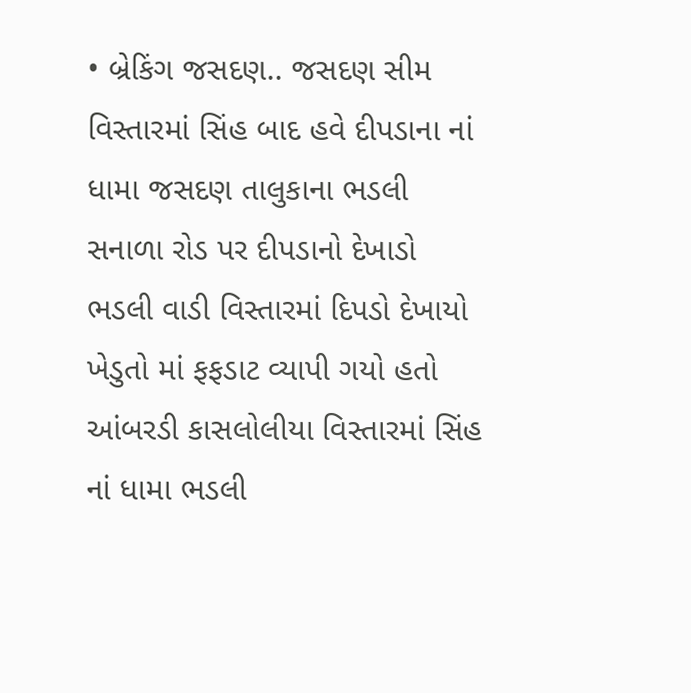• બ્રેકિંગ જસદણ.. જસદણ સીમ વિસ્તારમાં સિંહ બાદ હવે દીપડાના નાં ધામા જસદણ તાલુકાના ભડલી સનાળા રોડ પર દીપડાનો દેખાડો ભડલી વાડી વિસ્તારમાં દિપડો દેખાયો ખેડુતો માં ફફડાટ વ્યાપી ગયો હતો આંબરડી કાસલોલીયા વિસ્તારમાં સિંહ નાં ધામા ભડલી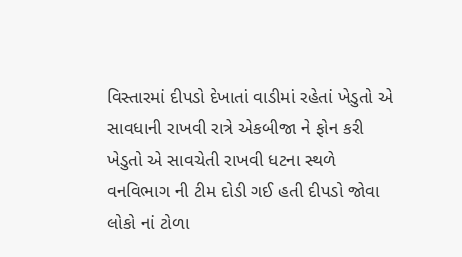વિસ્તારમાં દીપડો દેખાતાં વાડીમાં રહેતાં ખેડુતો એ સાવધાની રાખવી રાત્રે એકબીજા ને ફોન કરી ખેડુતો એ સાવચેતી રાખવી ધટના સ્થળે વનવિભાગ ની ટીમ દોડી ગઈ હતી દીપડો જોવા લોકો નાં ટોળા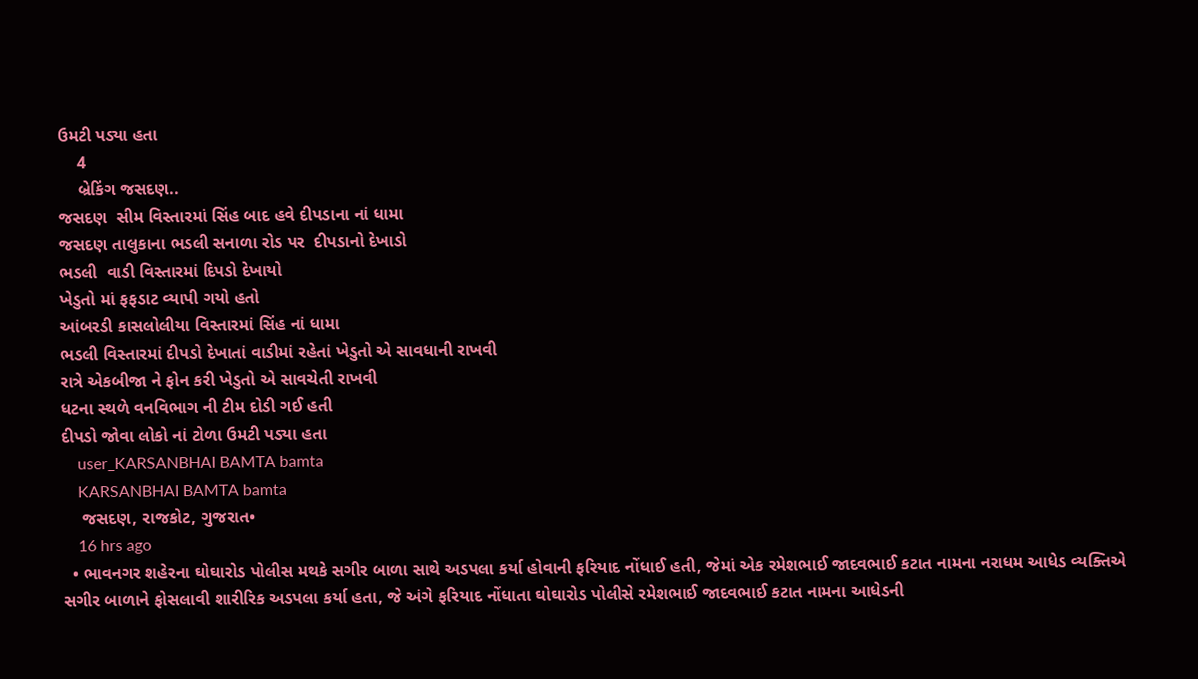ઉમટી પડ્યા હતા
    4
    બ્રેકિંગ જસદણ..
જસદણ  સીમ વિસ્તારમાં સિંહ બાદ હવે દીપડાના નાં ધામા
જસદણ તાલુકાના ભડલી સનાળા રોડ પર  દીપડાનો દેખાડો
ભડલી  વાડી વિસ્તારમાં દિપડો દેખાયો
ખેડુતો માં ફફડાટ વ્યાપી ગયો હતો
આંબરડી કાસલોલીયા વિસ્તારમાં સિંહ નાં ધામા
ભડલી વિસ્તારમાં દીપડો દેખાતાં વાડીમાં રહેતાં ખેડુતો એ સાવધાની રાખવી
રાત્રે એકબીજા ને ફોન કરી ખેડુતો એ સાવચેતી રાખવી
ધટના સ્થળે વનવિભાગ ની ટીમ દોડી ગઈ હતી
દીપડો જોવા લોકો નાં ટોળા ઉમટી પડ્યા હતા
    user_KARSANBHAI BAMTA bamta
    KARSANBHAI BAMTA bamta
    જસદણ, રાજકોટ, ગુજરાત•
    16 hrs ago
  • ભાવનગર શહેરના ઘોઘારોડ પોલીસ મથકે સગીર બાળા સાથે અડપલા કર્યા હોવાની ફરિયાદ નોંધાઈ હતી, જેમાં એક રમેશભાઈ જાદવભાઈ કટાત નામના નરાધમ આધેડ વ્યક્તિએ સગીર બાળાને ફોસલાવી શારીરિક અડપલા કર્યા હતા, જે અંગે ફરિયાદ નોંધાતા ઘોઘારોડ પોલીસે રમેશભાઈ જાદવભાઈ કટાત નામના આધેડની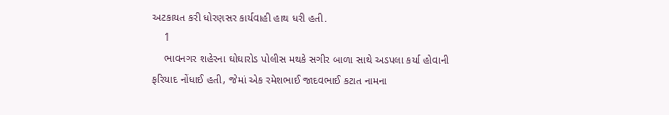અટકાયત કરી ધોરણસર કાર્યવાહી હાથ ધરી હતી.
    1
    ભાવનગર શહેરના ઘોઘારોડ પોલીસ મથકે સગીર બાળા સાથે અડપલા કર્યા હોવાની ફરિયાદ નોંધાઈ હતી, જેમાં એક રમેશભાઈ જાદવભાઈ કટાત નામના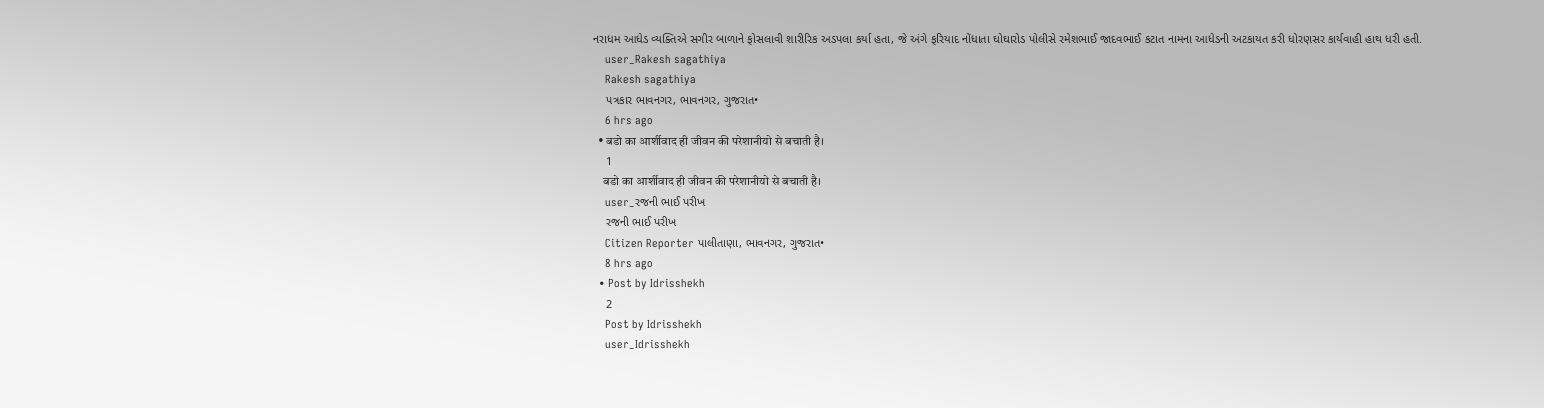નરાધમ આધેડ વ્યક્તિએ સગીર બાળાને ફોસલાવી શારીરિક અડપલા કર્યા હતા, જે અંગે ફરિયાદ નોંધાતા ઘોઘારોડ પોલીસે રમેશભાઈ જાદવભાઈ કટાત નામના આધેડની અટકાયત કરી ધોરણસર કાર્યવાહી હાથ ધરી હતી.
    user_Rakesh sagathiya
    Rakesh sagathiya
    પત્રકાર ભાવનગર, ભાવનગર, ગુજરાત•
    6 hrs ago
  • बडो का‌ आर्शीवाद ही जीवन की परेशानीयो से बचाती है।
    1
    बडो का‌ आर्शीवाद ही जीवन की परेशानीयो से बचाती है।
    user_રજની ભાઈ પરીખ
    રજની ભાઈ પરીખ
    Citizen Reporter પાલીતાણા, ભાવનગર, ગુજરાત•
    8 hrs ago
  • Post by Idrisshekh
    2
    Post by Idrisshekh
    user_Idrisshekh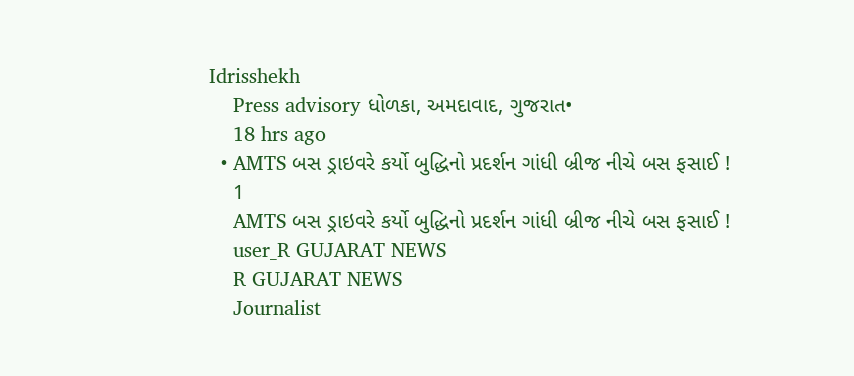Idrisshekh
    Press advisory ધોળકા, અમદાવાદ, ગુજરાત•
    18 hrs ago
  • AMTS બસ ડ્રાઇવરે કર્યો બુદ્ધિનો પ્રદર્શન ગાંધી બ્રીજ નીચે બસ ફસાઈ !
    1
    AMTS બસ ડ્રાઇવરે કર્યો બુદ્ધિનો પ્રદર્શન ગાંધી બ્રીજ નીચે બસ ફસાઈ !
    user_R GUJARAT NEWS
    R GUJARAT NEWS
    Journalist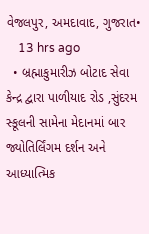વેજલપુર, અમદાવાદ, ગુજરાત•
    13 hrs ago
  • બ્રહ્માકુમારીઝ બોટાદ સેવા કેન્દ્ર દ્વારા પાળીયાદ રોડ ,સુંદરમ સ્કૂલની સામેના મેદાનમાં બાર જ્યોતિર્લિંગમ દર્શન અને આધ્યાત્મિક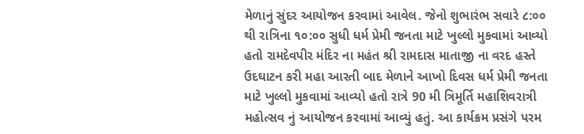મેળાનું સુંદર આયોજન કરવામાં આવેલ. જેનો શુભારંભ સવારે ૮:૦૦ થી રાત્રિના ૧૦:૦૦ સુધી ધર્મ પ્રેમી જનતા માટે ખુલ્લો મુકવામાં આવ્યો હતો રામદેવપીર મંદિર ના મહંત શ્રી રામદાસ માતાજી ના વરદ હસ્તે ઉદઘાટન કરી મહા આરતી બાદ મેળાને આખો દિવસ ધર્મ પ્રેમી જનતા માટે ખુલ્લો મુકવામાં આવ્યો હતો રાત્રે 90 મી ત્રિમૂર્તિ મહાશિવરાત્રી મહોત્સવ નું આયોજન કરવામાં આવ્યું હતું. આ કાર્યક્રમ પ્રસંગે પરમ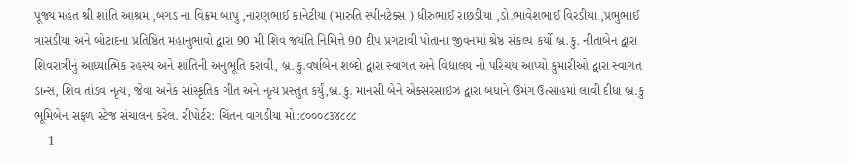પૂજ્ય મહંત શ્રી શાંતિ આશ્રમ ,બગડ ના વિક્રમ બાપુ ,નારણભાઈ કાનેટીયા (મારુતિ સ્પીનટેક્સ ) ધીરુભાઈ રાછડીયા ,ડો.ભાવેશભાઈ વિરડીયા ,પ્રભુભાઈ ત્રાસડીયા અને બોટાદના પ્રતિષ્ઠિત મહાનુભાવો દ્વારા 90 મી શિવ જયંતિ નિમિત્તે 90 દીપ પ્રગટાવી પોતાના જીવનમાં શ્રેષ્ઠ સંકલ્પ કર્યો બ્ર.કુ. નીતાબેન દ્વારા શિવરાત્રીનું આધ્યાત્મિક રહસ્ય અને શાંતિની અનુભૂતિ કરાવી, બ્ર.કુ.વર્ષાબેન શબ્દો દ્વારા સ્વાગત અને વિદ્યાલય નો પરિચય આપ્યો કુમારીઓ દ્વારા સ્વાગત ડાન્સ, શિવ તાંડવ નૃત્ય, જેવા અનેક સાંસ્કૃતિક ગીત અને નૃત્ય પ્રસ્તુત કર્યું,બ્ર.કુ. માનસી બેને એક્સરસાઇઝ દ્વારા બધાને ઉમંગ ઉત્સાહમાં લાવી દીધા બ્ર.કુ ભૂમિબેન સફળ સ્ટેજ સંચાલન કરેલ. રીપોર્ટર: ચિંતન વાગડીયા મો:૮૦૦૦૮૩૪૮૮૮
    1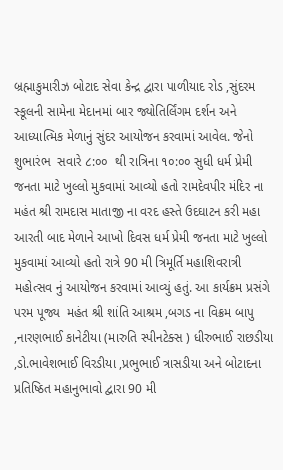બ્રહ્માકુમારીઝ બોટાદ સેવા કેન્દ્ર દ્વારા પાળીયાદ રોડ ,સુંદરમ સ્કૂલની સામેના મેદાનમાં બાર જ્યોતિર્લિંગમ દર્શન અને આધ્યાત્મિક મેળાનું સુંદર આયોજન કરવામાં આવેલ. જેનો શુભારંભ  સવારે ૮:૦૦  થી રાત્રિના ૧૦:૦૦ સુધી ધર્મ પ્રેમી જનતા માટે ખુલ્લો મુકવામાં આવ્યો હતો રામદેવપીર મંદિર ના મહંત શ્રી રામદાસ માતાજી ના વરદ હસ્તે ઉદઘાટન કરી મહા આરતી બાદ મેળાને આખો દિવસ ધર્મ પ્રેમી જનતા માટે ખુલ્લો મુકવામાં આવ્યો હતો રાત્રે 90 મી ત્રિમૂર્તિ મહાશિવરાત્રી મહોત્સવ નું આયોજન કરવામાં આવ્યું હતું. આ કાર્યક્રમ પ્રસંગે પરમ પૂજ્ય  મહંત શ્રી શાંતિ આશ્રમ ,બગડ ના વિક્રમ બાપુ ,નારણભાઈ કાનેટીયા (મારુતિ સ્પીનટેક્સ ) ધીરુભાઈ રાછડીયા ,ડો.ભાવેશભાઈ વિરડીયા ,પ્રભુભાઈ ત્રાસડીયા અને બોટાદના પ્રતિષ્ઠિત મહાનુભાવો દ્વારા 90 મી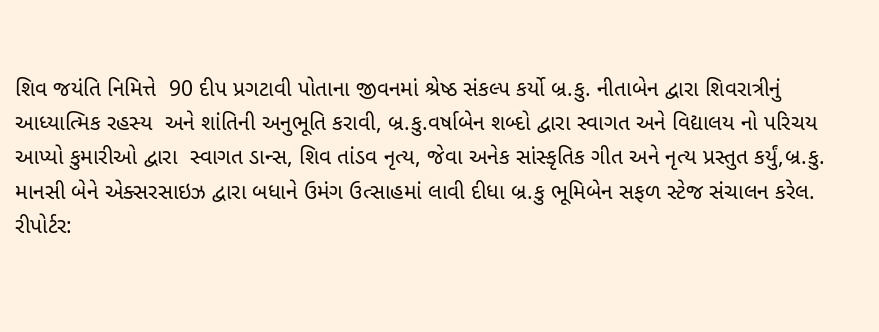શિવ જયંતિ નિમિત્તે  90 દીપ પ્રગટાવી પોતાના જીવનમાં શ્રેષ્ઠ સંકલ્પ કર્યો બ્ર.કુ. નીતાબેન દ્વારા શિવરાત્રીનું આધ્યાત્મિક રહસ્ય  અને શાંતિની અનુભૂતિ કરાવી, બ્ર.કુ.વર્ષાબેન શબ્દો દ્વારા સ્વાગત અને વિદ્યાલય નો પરિચય આપ્યો કુમારીઓ દ્વારા  સ્વાગત ડાન્સ, શિવ તાંડવ નૃત્ય, જેવા અનેક સાંસ્કૃતિક ગીત અને નૃત્ય પ્રસ્તુત કર્યું,બ્ર.કુ. માનસી બેને એક્સરસાઇઝ દ્વારા બધાને ઉમંગ ઉત્સાહમાં લાવી દીધા બ્ર.કુ ભૂમિબેન સફળ સ્ટેજ સંચાલન કરેલ.
રીપોર્ટર: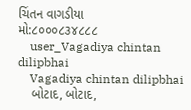ચિંતન વાગડીયા
મો:૮૦૦૦૮૩૪૮૮૮
    user_Vagadiya chintan dilipbhai
    Vagadiya chintan dilipbhai
    બોટાદ, બોટાદ,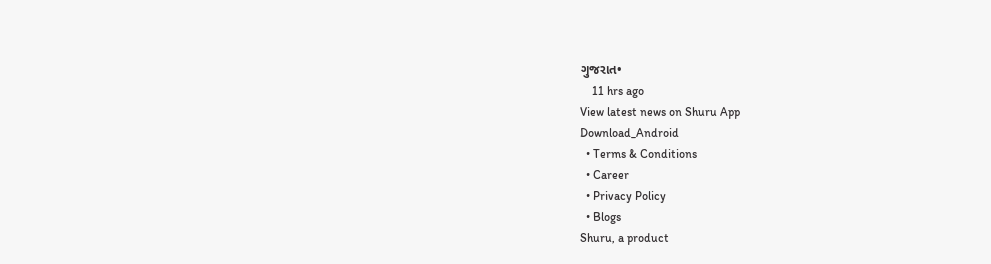ગુજરાત•
    11 hrs ago
View latest news on Shuru App
Download_Android
  • Terms & Conditions
  • Career
  • Privacy Policy
  • Blogs
Shuru, a product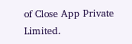of Close App Private Limited.